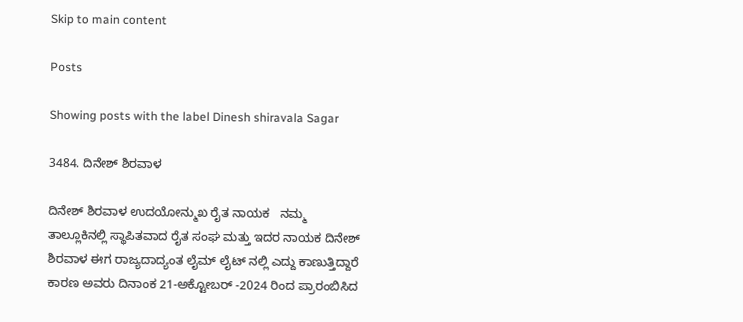Skip to main content

Posts

Showing posts with the label Dinesh shiravala Sagar

3484. ದಿನೇಶ್ ಶಿರವಾಳ

ದಿನೇಶ್ ಶಿರವಾಳ ಉದಯೋನ್ಮುಖ ರೈತ ನಾಯಕ   ನಮ್ಮ ತಾಲ್ಲೂಕಿನಲ್ಲಿ ಸ್ಥಾಪಿತವಾದ ರೈತ ಸಂಘ ಮತ್ತು ಇದರ ನಾಯಕ ದಿನೇಶ್ ಶಿರವಾಳ ಈಗ ರಾಜ್ಯದಾದ್ಯಂತ ಲೈಮ್ ಲೈಟ್ ನಲ್ಲಿ ಎದ್ದು ಕಾಣುತ್ತಿದ್ದಾರೆ ಕಾರಣ ಅವರು ದಿನಾಂಕ 21-ಅಕ್ಟೋಬರ್ -2024 ರಿಂದ ಪ್ರಾರಂಬಿಸಿದ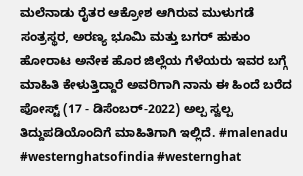ಮಲೆನಾಡು ರೈತರ ಆಕ್ರೋಶ ಆಗಿರುವ ಮುಳುಗಡೆ ಸಂತ್ರಸ್ಥರ, ಅರಣ್ಯ ಭೂಮಿ ಮತ್ತು ಬಗರ್ ಹುಕುಂ ಹೋರಾಟ ಅನೇಕ ಹೊರ ಜಿಲ್ಲೆಯ ಗೆಳೆಯರು ಇವರ ಬಗ್ಗೆ ಮಾಹಿತಿ ಕೇಳುತ್ತಿದ್ದಾರೆ ಅವರಿಗಾಗಿ ನಾನು ಈ ಹಿಂದೆ ಬರೆದ ಪೋಸ್ಟ್ (17 - ಡಿಸೆಂಬರ್-2022) ಅಲ್ಪ ಸ್ವಲ್ಪ ತಿದ್ದುಪಡಿಯೊಂದಿಗೆ ಮಾಹಿತಿಗಾಗಿ ಇಲ್ಲಿದೆ. #malenadu #westernghatsofindia #westernghat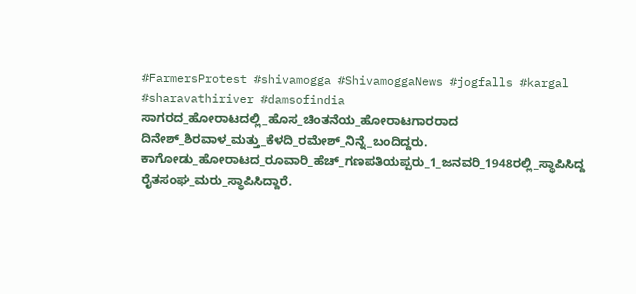#FarmersProtest #shivamogga #ShivamoggaNews #jogfalls #kargal #sharavathiriver #damsofindia  ಸಾಗರದ_ಹೋರಾಟದಲ್ಲಿ_ಹೊಸ_ಚಿಂತನೆಯ_ಹೋರಾಟಗಾರರಾದ ದಿನೇಶ್_ಶಿರವಾಳ_ಮತ್ತು_ಕೆಳದಿ_ರಮೇಶ್_ನಿನ್ನೆ_ಬಂದಿದ್ದರು. ಕಾಗೋಡು_ಹೋರಾಟದ_ರೂವಾರಿ_ಹೆಚ್_ಗಣಪತಿಯಪ್ಪರು_1_ಜನವರಿ_1948ರಲ್ಲಿ_ಸ್ಥಾಪಿಸಿದ್ದ ರೈತಸಂಘ_ಮರು_ಸ್ಥಾಪಿಸಿದ್ದಾರೆ.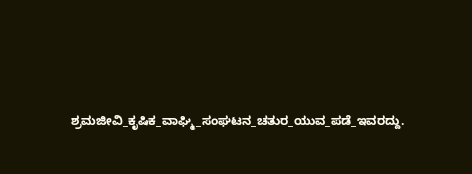ಶ್ರಮಜೀವಿ_ಕೃಷಿಕ_ವಾಘ್ಮಿ_ಸಂಘಟನ_ಚತುರ_ಯುವ_ಪಡೆ_ಇವರದ್ದು.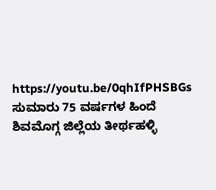https://youtu.be/0qhIfPHSBGs   ಸುಮಾರು 75 ವರ್ಷಗಳ ಹಿಂದೆ ಶಿವಮೊಗ್ಗ ಜಿಲ್ಲೆಯ ತೀರ್ಥಹಳ್ಳಿ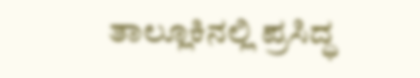ತಾಲ್ಲೂಕಿನಲ್ಲಿ ಪ್ರಸಿದ್ಧ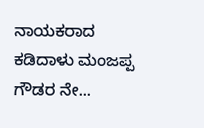ನಾಯಕರಾದ ಕಡಿದಾಳು ಮಂಜಪ್ಪ ಗೌಡರ ನೇ...